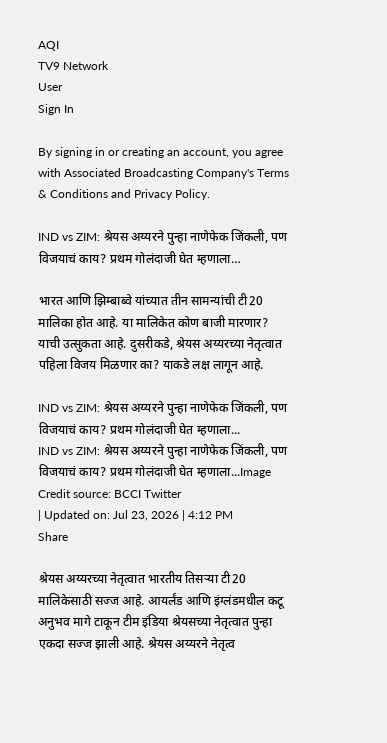AQI
TV9 Network
User
Sign In

By signing in or creating an account, you agree with Associated Broadcasting Company's Terms & Conditions and Privacy Policy.

IND vs ZIM: श्रेयस अय्यरने पुन्हा नाणेफेक जिंकली, पण विजयाचं काय? प्रथम गोलंदाजी घेत म्हणाला…

भारत आणि झिम्बाब्वे यांच्यात तीन सामन्यांची टी20 मालिका होत आहे. या मालिकेत कोण बाजी मारणार? याची उत्सुकता आहे. दुसरीकडे, श्रेयस अय्यरच्या नेतृत्वात पहिला विजय मिळणार का? याकडे लक्ष लागून आहे.

IND vs ZIM: श्रेयस अय्यरने पुन्हा नाणेफेक जिंकली, पण विजयाचं काय? प्रथम गोलंदाजी घेत म्हणाला...
IND vs ZIM: श्रेयस अय्यरने पुन्हा नाणेफेक जिंकली, पण विजयाचं काय? प्रथम गोलंदाजी घेत म्हणाला...Image Credit source: BCCI Twitter
| Updated on: Jul 23, 2026 | 4:12 PM
Share

श्रेयस अय्यरच्या नेतृत्वात भारतीय तिसऱ्या टी20 मालिकेसाठी सज्ज आहे. आयर्लंड आणि इंग्लंडमधील कटू अनुभव मागे टाकून टीम इंडिया श्रेयसच्या नेतृत्वात पुन्हा एकदा सज्ज झाली आहे. श्रेयस अय्यरने नेतृत्व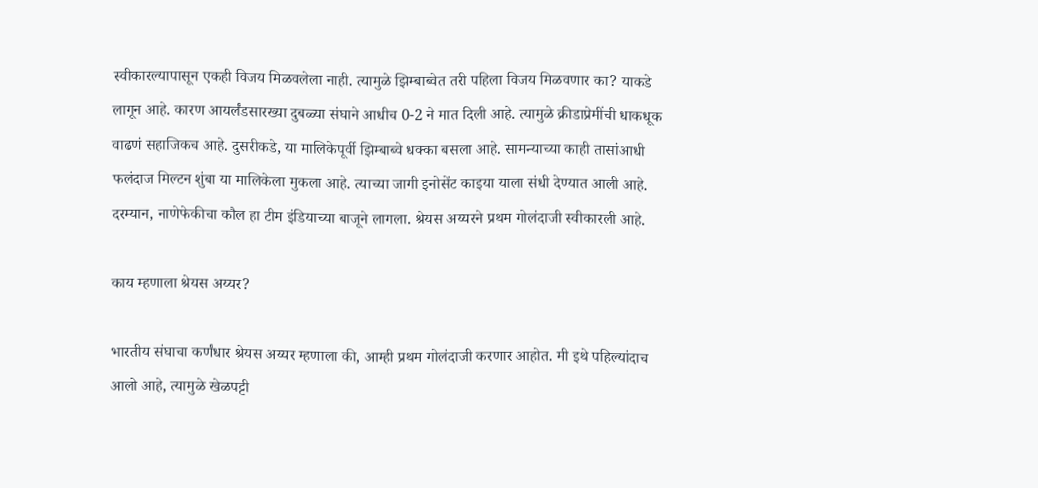स्वीकारल्यापासून एकही विजय मिळवलेला नाही. त्यामुळे झिम्बाब्वेत तरी पहिला विजय मिळवणार का? याकडे लागून आहे. कारण आयर्लंडसारख्या दुबळ्या संघाने आधीच 0-2 ने मात दिली आहे. त्यामुळे क्रीडाप्रेमींची धाकधूक वाढणं सहाजिकच आहे. दुसरीकडे, या मालिकेपूर्वी झिम्बाब्वे धक्का बसला आहे. सामन्याच्या काही तासांआधी फलंदाज मिल्टन शुंबा या मालिकेला मुकला आहे. त्याच्या जागी इनोसेंट काइया याला संधी देण्यात आली आहे. दरम्यान, नाणेफेकीचा कौल हा टीम इंडियाच्या बाजूने लागला. श्रेयस अय्यरने प्रथम गोलंदाजी स्वीकारली आहे.

काय म्हणाला श्रेयस अय्यर?

भारतीय संघाचा कर्णंधार श्रेयस अय्यर म्हणाला की, आम्ही प्रथम गोलंदाजी करणार आहोत. मी इथे पहिल्यांदाच आलो आहे, त्यामुळे खेळपट्टी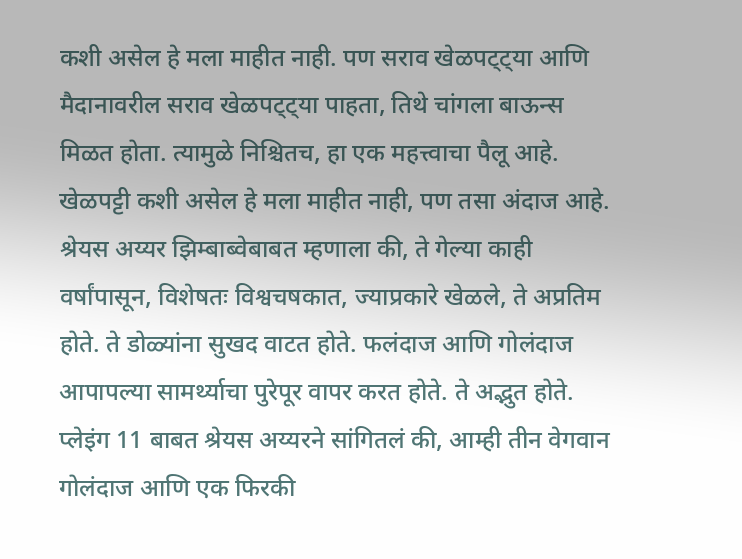कशी असेल हे मला माहीत नाही. पण सराव खेळपट्ट्या आणि मैदानावरील सराव खेळपट्ट्या पाहता, तिथे चांगला बाऊन्स मिळत होता. त्यामुळे निश्चितच, हा एक महत्त्वाचा पैलू आहे. खेळपट्टी कशी असेल हे मला माहीत नाही, पण तसा अंदाज आहे. श्रेयस अय्यर झिम्बाब्वेबाबत म्हणाला की, ते गेल्या काही वर्षांपासून, विशेषतः विश्वचषकात, ज्याप्रकारे खेळले, ते अप्रतिम होते. ते डोळ्यांना सुखद वाटत होते. फलंदाज आणि गोलंदाज आपापल्या सामर्थ्याचा पुरेपूर वापर करत होते. ते अद्भुत होते. प्लेइंग 11 बाबत श्रेयस अय्यरने सांगितलं की, आम्ही तीन वेगवान गोलंदाज आणि एक फिरकी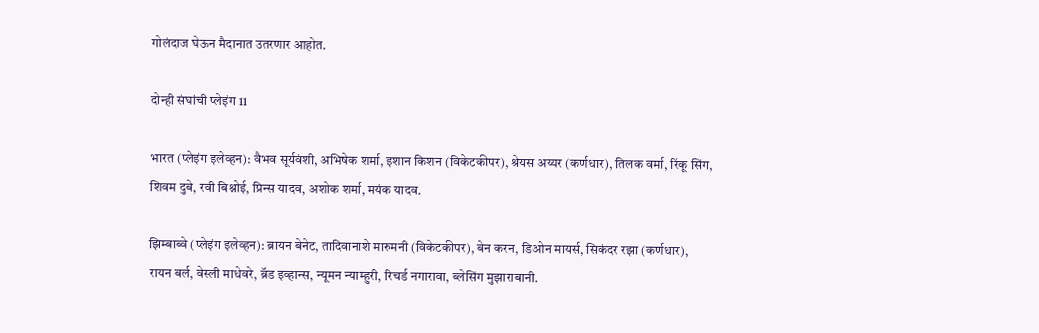गोलंदाज घेऊन मैदानात उतरणार आहोत.

दोन्ही संघांची प्लेइंग 11

भारत (प्लेइंग इलेव्हन): वैभव सूर्यवंशी, अभिषेक शर्मा, इशान किशन (विकेटकीपर), श्रेयस अय्यर (कर्णधार), तिलक वर्मा, रिंकू सिंग, शिवम दुबे, रवी बिश्नोई, प्रिन्स यादव, अशोक शर्मा, मयंक यादव.

झिम्बाब्वे (प्लेइंग इलेव्हन): ब्रायन बेनेट, तादिवानाशे मारुमनी (विकेटकीपर), बेन करन, डिओन मायर्स, सिकंदर रझा (कर्णधार), रायन बर्ल, वेस्ली माधेवरे, ब्रॅड इव्हान्स, न्यूमन न्याम्हुरी, रिचर्ड नगारावा, ब्लेसिंग मुझाराबानी.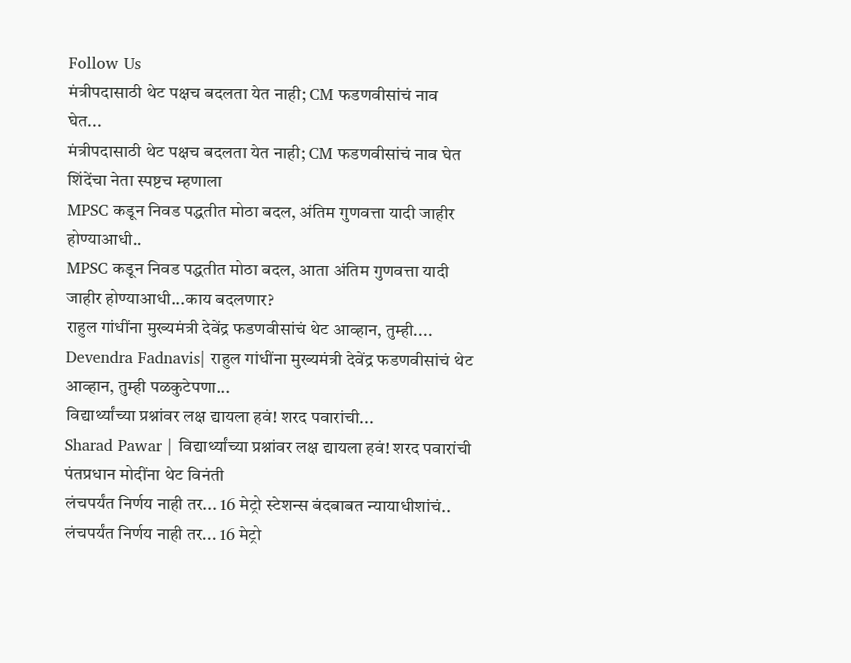Follow Us
मंत्रीपदासाठी थेट पक्षच बदलता येत नाही; CM फडणवीसांचं नाव घेत...
मंत्रीपदासाठी थेट पक्षच बदलता येत नाही; CM फडणवीसांचं नाव घेत शिंदेंचा नेता स्पष्टच म्हणाला
MPSC कडून निवड पद्धतीत मोठा बदल, अंतिम गुणवत्ता यादी जाहीर होण्याआधी..
MPSC कडून निवड पद्धतीत मोठा बदल, आता अंतिम गुणवत्ता यादी जाहीर होण्याआधी...काय बदलणार?
राहुल गांधींना मुख्यमंत्री देवेंद्र फडणवीसांचं थेट आव्हान, तुम्ही....
Devendra Fadnavis| राहुल गांधींना मुख्यमंत्री देवेंद्र फडणवीसांचं थेट आव्हान, तुम्ही पळकुटेपणा...
विद्यार्थ्यांच्या प्रश्नांवर लक्ष द्यायला हवं! शरद पवारांची...
Sharad Pawar | विद्यार्थ्यांच्या प्रश्नांवर लक्ष द्यायला हवं! शरद पवारांची पंतप्रधान मोदींना थेट विनंती
लंचपर्यंत निर्णय नाही तर... 16 मेट्रो स्टेशन्स बंदबाबत न्यायाधीशांचं..
लंचपर्यंत निर्णय नाही तर... 16 मेट्रो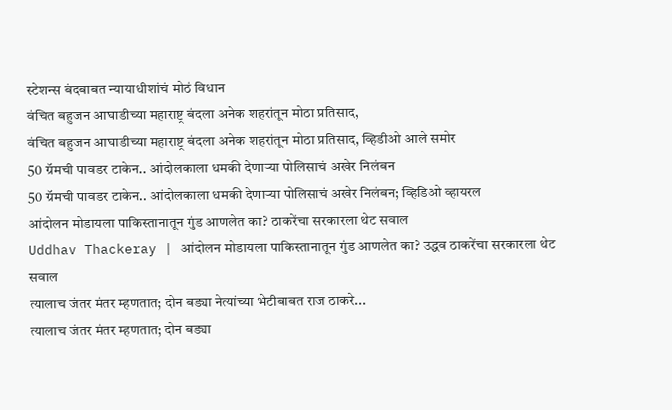स्टेशन्स बंदबाबत न्यायाधीशांचं मोठं विधान
वंचित बहुजन आघाडीच्या महाराष्ट्र बंदला अनेक शहरांतून मोठा प्रतिसाद,
वंचित बहुजन आघाडीच्या महाराष्ट्र बंदला अनेक शहरांतून मोठा प्रतिसाद, व्हिडीओ आले समोर
50 ग्रॅमची पावडर टाकेन.. आंदोलकाला धमकी देणाऱ्या पोलिसाचं अखेर निलंबन
50 ग्रॅमची पावडर टाकेन.. आंदोलकाला धमकी देणाऱ्या पोलिसाचं अखेर निलंबन; व्हिडिओ व्हायरल
आंदोलन मोडायला पाकिस्तानातून गुंड आणलेत का? ठाकरेंचा सरकारला थेट सवाल
Uddhav Thackeray | आंदोलन मोडायला पाकिस्तानातून गुंड आणलेत का? उद्धव ठाकरेंचा सरकारला थेट सवाल
त्यालाच जंतर मंतर म्हणतात; दोन बड्या नेत्यांच्या भेटीबाबत राज ठाकरे...
त्यालाच जंतर मंतर म्हणतात; दोन बड्या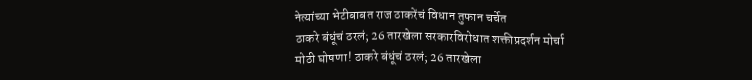नेत्यांच्या भेटीबाबत राज ठाकरेंचं विधान तुफान चर्चेत
ठाकरे बंधूंचं ठरलं; 26 तारखेला सरकारविरोधात शक्तीप्रदर्शन मोर्चा
मोठी घोषणा! ठाकरे बंधूंचं ठरलं; 26 तारखेला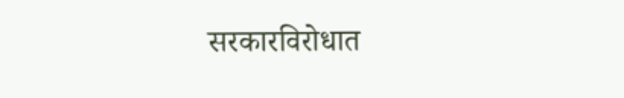सरकारविरोधात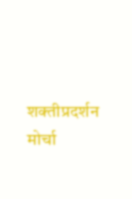शक्तीप्रदर्शन मोर्चा